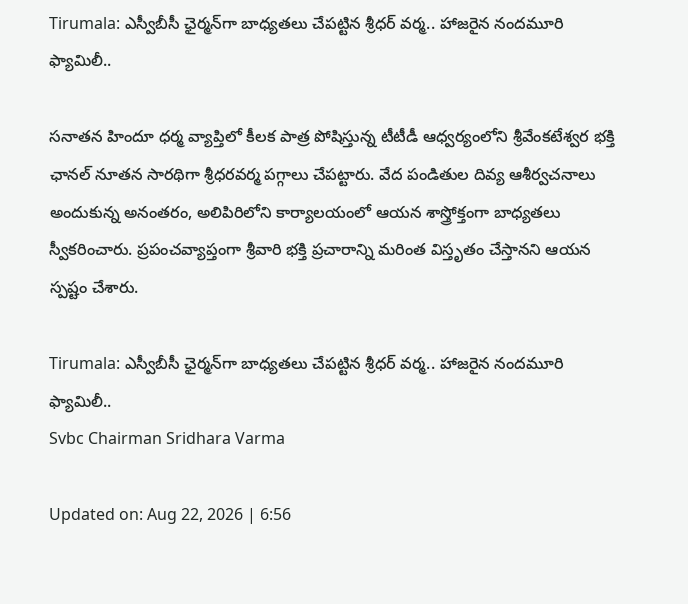Tirumala: ఎస్వీబీసీ ఛైర్మన్‌గా బాధ్యతలు చేపట్టిన శ్రీధర్ వర్మ.. హాజరైన నందమూరి ఫ్యామిలీ..

సనాతన హిందూ ధర్మ వ్యాప్తిలో కీలక పాత్ర పోషిస్తున్న టీటీడీ ఆధ్వర్యంలోని శ్రీవేంకటేశ్వర భక్తి ఛానల్‌ నూతన సారథిగా శ్రీధరవర్మ పగ్గాలు చేపట్టారు. వేద పండితుల దివ్య ఆశీర్వచనాలు అందుకున్న అనంతరం, అలిపిరిలోని కార్యాలయంలో ఆయన శాస్త్రోక్తంగా బాధ్యతలు స్వీకరించారు. ప్రపంచవ్యాప్తంగా శ్రీవారి భక్తి ప్రచారాన్ని మరింత విస్తృతం చేస్తానని ఆయన స్పష్టం చేశారు.

Tirumala: ఎస్వీబీసీ ఛైర్మన్‌గా బాధ్యతలు చేపట్టిన శ్రీధర్ వర్మ.. హాజరైన నందమూరి ఫ్యామిలీ..
Svbc Chairman Sridhara Varma

Updated on: Aug 22, 2026 | 6:56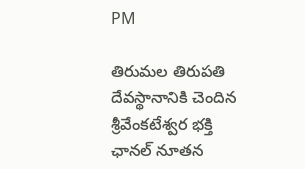PM

తిరుమల తిరుపతి దేవస్థానానికి చెందిన శ్రీవేంకటేశ్వర భక్తి ఛానల్‌ నూతన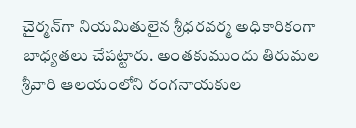చైర్మన్‌గా నియమితులైన శ్రీధరవర్మ అధికారికంగా బాధ్యతలు చేపట్టారు. అంతకుముందు తిరుమల శ్రీవారి ఆలయంలోని రంగనాయకుల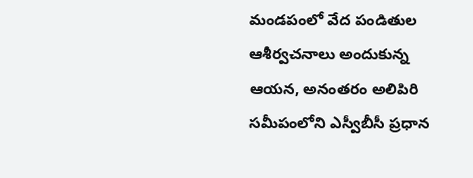మండపంలో వేద పండితుల ఆశీర్వచనాలు అందుకున్న ఆయన, అనంతరం అలిపిరి సమీపంలోని ఎస్వీబీసీ ప్రధాన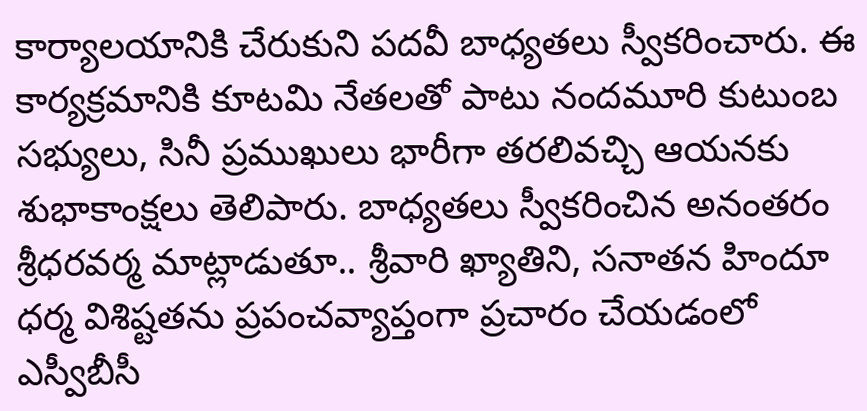కార్యాలయానికి చేరుకుని పదవీ బాధ్యతలు స్వీకరించారు. ఈ కార్యక్రమానికి కూటమి నేతలతో పాటు నందమూరి కుటుంబ సభ్యులు, సినీ ప్రముఖులు భారీగా తరలివచ్చి ఆయనకు శుభాకాంక్షలు తెలిపారు. బాధ్యతలు స్వీకరించిన అనంతరం శ్రీధరవర్మ మాట్లాడుతూ.. శ్రీవారి ఖ్యాతిని, సనాతన హిందూ ధర్మ విశిష్టతను ప్రపంచవ్యాప్తంగా ప్రచారం చేయడంలో ఎస్వీబీసీ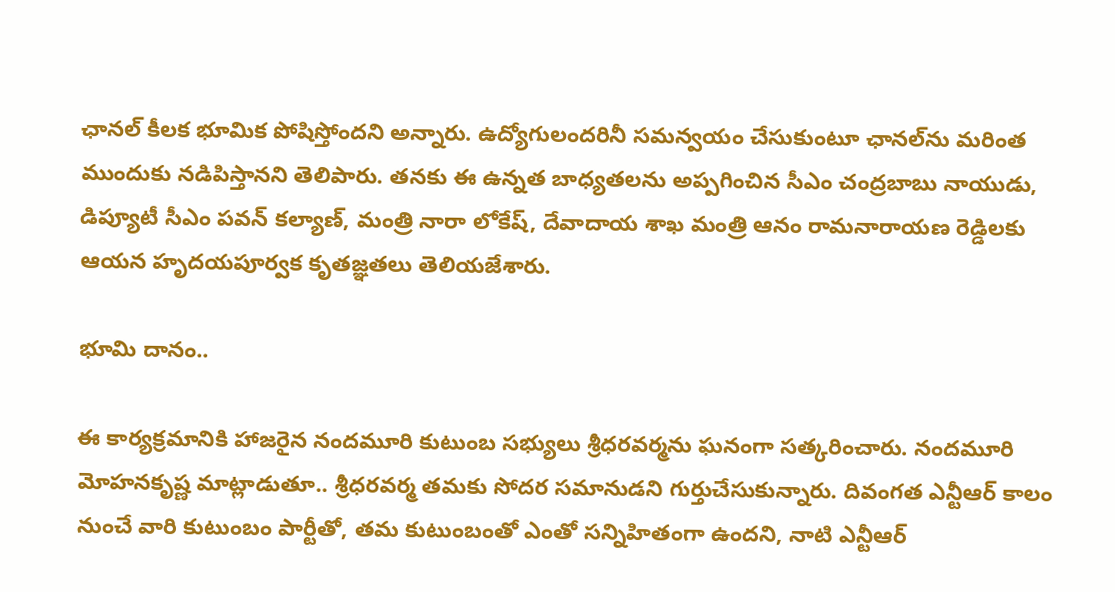ఛానల్ కీలక భూమిక పోషిస్తోందని అన్నారు. ఉద్యోగులందరినీ సమన్వయం చేసుకుంటూ ఛానల్‌ను మరింత ముందుకు నడిపిస్తానని తెలిపారు. తనకు ఈ ఉన్నత బాధ్యతలను అప్పగించిన సీఎం చంద్రబాబు నాయుడు, డిప్యూటీ సీఎం పవన్ కల్యాణ్, మంత్రి నారా లోకేష్, దేవాదాయ శాఖ మంత్రి ఆనం రామనారాయణ రెడ్డిలకు ఆయన హృదయపూర్వక కృతజ్ఞతలు తెలియజేశారు.

భూమి దానం..

ఈ కార్యక్రమానికి హాజరైన నందమూరి కుటుంబ సభ్యులు శ్రీధరవర్మను ఘనంగా సత్కరించారు. నందమూరి మోహనకృష్ణ మాట్లాడుతూ.. శ్రీధరవర్మ తమకు సోదర సమానుడని గుర్తుచేసుకున్నారు. దివంగత ఎన్టీఆర్ కాలం నుంచే వారి కుటుంబం పార్టీతో, తమ కుటుంబంతో ఎంతో సన్నిహితంగా ఉందని, నాటి ఎన్టీఆర్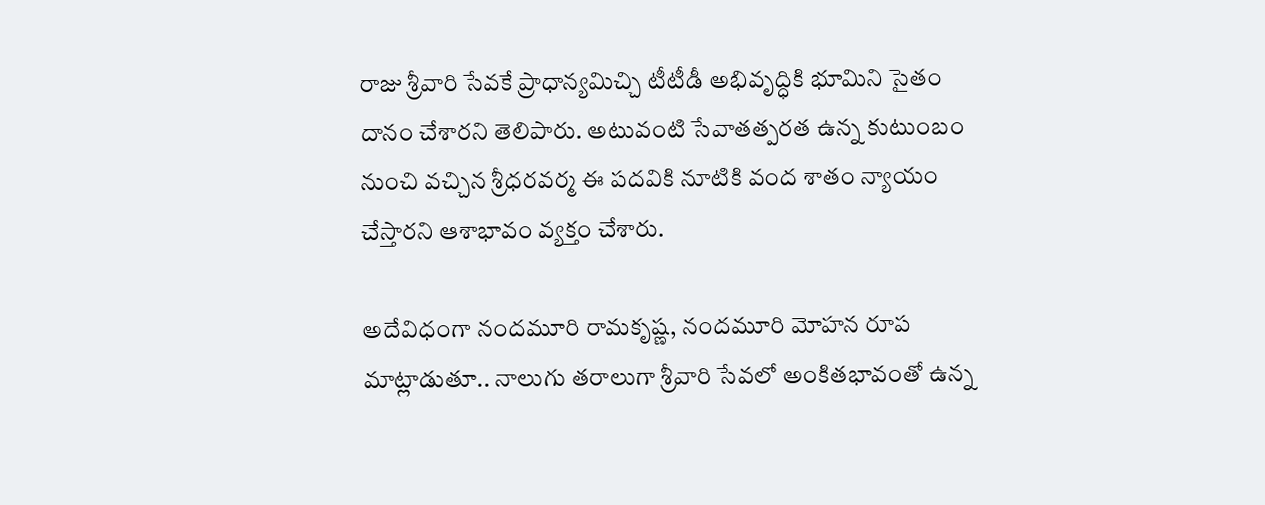రాజు శ్రీవారి సేవకే ప్రాధాన్యమిచ్చి టీటీడీ అభివృద్ధికి భూమిని సైతం దానం చేశారని తెలిపారు. అటువంటి సేవాతత్పరత ఉన్న కుటుంబం నుంచి వచ్చిన శ్రీధరవర్మ ఈ పదవికి నూటికి వంద శాతం న్యాయం చేస్తారని ఆశాభావం వ్యక్తం చేశారు.

అదేవిధంగా నందమూరి రామకృష్ణ, నందమూరి మోహన రూప మాట్లాడుతూ.. నాలుగు తరాలుగా శ్రీవారి సేవలో అంకితభావంతో ఉన్న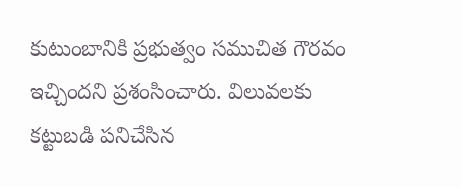కుటుంబానికి ప్రభుత్వం సముచిత గౌరవం ఇచ్చిందని ప్రశంసించారు. విలువలకు కట్టుబడి పనిచేసిన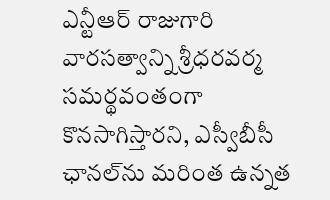ఎన్టీఆర్ రాజుగారి వారసత్వాన్ని శ్రీధరవర్మ సమర్థవంతంగా కొనసాగిస్తారని, ఎస్వీబీసీ ఛానల్‌ను మరింత ఉన్నత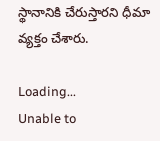స్థానానికి చేరుస్తారని ధీమా వ్యక్తం చేశారు.

Loading...
Unable to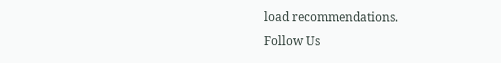load recommendations.
Follow Us